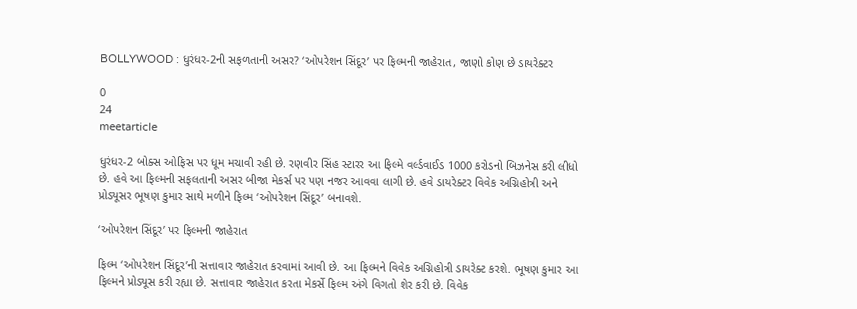BOLLYWOOD : ધુરંધર-2ની સફળતાની અસર? ‘ઓપરેશન સિંદૂર’ પર ફિલ્મની જાહેરાત, જાણો કોણ છે ડાયરેક્ટર

0
24
meetarticle

ધુરંધર-2 બોક્સ ઓફિસ પર ધૂમ મચાવી રહી છે. રણવીર સિંહ સ્ટારર આ ફિલ્મે વર્લ્ડવાઈડ 1000 કરોડનો બિઝનેસ કરી લીધો છે. હવે આ ફિલ્મની સફલતાની અસર બીજા મેકર્સ પર પણ નજર આવવા લાગી છે. હવે ડાયરેક્ટર વિવેક અગ્નિહોત્રી અને પ્રોડ્યૂસર ભૂષણ કુમાર સાથે મળીને ફિલ્મ ‘ઓપરેશન સિંદૂર’ બનાવશે.

‘ઓપરેશન સિંદૂર’ પર ફિલ્મની જાહેરાત

ફિલ્મ ‘ઓપરેશન સિંદૂર’ની સત્તાવાર જાહેરાત કરવામાં આવી છે. આ ફિલ્મને વિવેક અગ્નિહોત્રી ડાયરેક્ટ કરશે. ભૂષણ કુમાર આ ફિલ્મને પ્રોડ્યૂસ કરી રહ્યા છે. સત્તાવાર જાહેરાત કરતા મેકર્સે ફિલ્મ અંગે વિગતો શેર કરી છે. વિવેક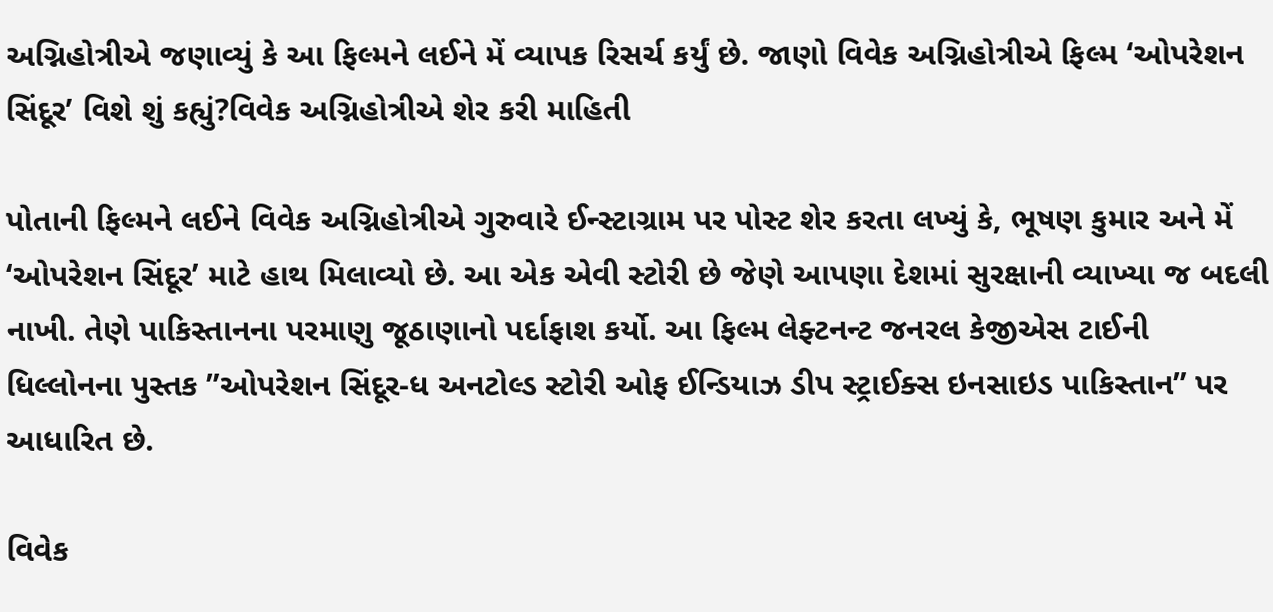અગ્નિહોત્રીએ જણાવ્યું કે આ ફિલ્મને લઈને મેં વ્યાપક રિસર્ચ કર્યું છે. જાણો વિવેક અગ્નિહોત્રીએ ફિલ્મ ‘ઓપરેશન સિંદૂર’ વિશે શું કહ્યું?વિવેક અગ્નિહોત્રીએ શેર કરી માહિતી

પોતાની ફિલ્મને લઈને વિવેક અગ્નિહોત્રીએ ગુરુવારે ઈન્સ્ટાગ્રામ પર પોસ્ટ શેર કરતા લખ્યું કે, ભૂષણ કુમાર અને મેં ‘ઓપરેશન સિંદૂર’ માટે હાથ મિલાવ્યો છે. આ એક એવી સ્ટોરી છે જેણે આપણા દેશમાં સુરક્ષાની વ્યાખ્યા જ બદલી નાખી. તેણે પાકિસ્તાનના પરમાણુ જૂઠાણાનો પર્દાફાશ કર્યો. આ ફિલ્મ લેફ્ટનન્ટ જનરલ કેજીએસ ટાઈની ધિલ્લોનના પુસ્તક ”ઓપરેશન સિંદૂર-ધ અનટોલ્ડ સ્ટોરી ઓફ ઈન્ડિયાઝ ડીપ સ્ટ્રાઈક્સ ઇનસાઇડ પાકિસ્તાન” પર આધારિત છે.

વિવેક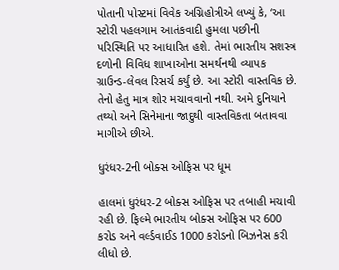પોતાની પોસ્ટમાં વિવેક અગ્નિહોત્રીએ લખ્યું કે, ‘આ સ્ટોરી પહલગામ આતંકવાદી હુમલા પછીની પરિસ્થિતિ પર આધારિત હશે. તેમાં ભારતીય સશસ્ત્ર દળોની વિવિધ શાખાઓના સમર્થનથી વ્યાપક ગ્રાઉન્ડ-લેવલ રિસર્ચ કર્યું છે. આ સ્ટોરી વાસ્તવિક છે. તેનો હેતુ માત્ર શોર મચાવવાનો નથી. અમે દુનિયાને તથ્યો અને સિનેમાના જાદુથી વાસ્તવિકતા બતાવવા માગીએ છીએ.

ધુરંધર-2ની બોક્સ ઓફિસ પર ધૂમ

હાલમાં ધુરંધર-2 બોક્સ ઓફિસ પર તબાહી મચાવી રહી છે. ફિલ્મે ભારતીય બોક્સ ઓફિસ પર 600 કરોડ અને વર્લ્ડવાઈડ 1000 કરોડનો બિઝનેસ કરી લીધો છે.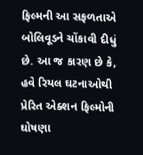ફિલ્મની આ સફળતાએ બોલિવૂડને ચોંકાવી દીધું છે. આ જ કારણ છે કે, હવે રિયલ ઘટનાઓથી પ્રેરિત એક્શન ફિલ્મોની ઘોષણા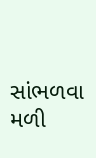સાંભળવા મળી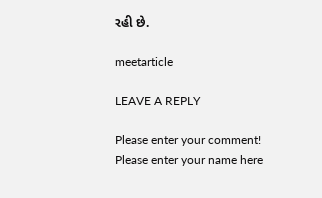રહી છે.

meetarticle

LEAVE A REPLY

Please enter your comment!
Please enter your name here